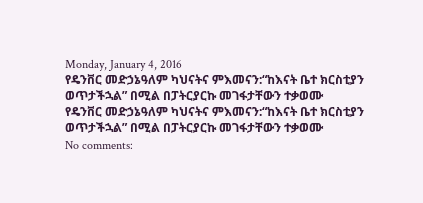Monday, January 4, 2016
የዴንቨር መድኃኔዓለም ካህናትና ምእመናን:“ከእናት ቤተ ክርስቲያን ወጥታችኋል” በሚል በፓትርያርኩ መገፋታቸውን ተቃወሙ
የዴንቨር መድኃኔዓለም ካህናትና ምእመናን:“ከእናት ቤተ ክርስቲያን ወጥታችኋል” በሚል በፓትርያርኩ መገፋታቸውን ተቃወሙ
No comments: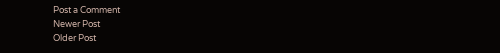Post a Comment
Newer Post
Older Post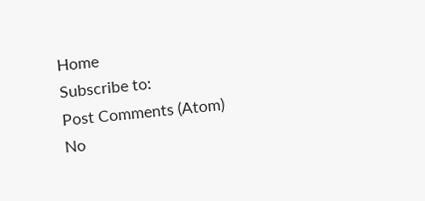Home
Subscribe to:
Post Comments (Atom)
No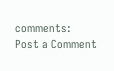comments:
Post a Comment